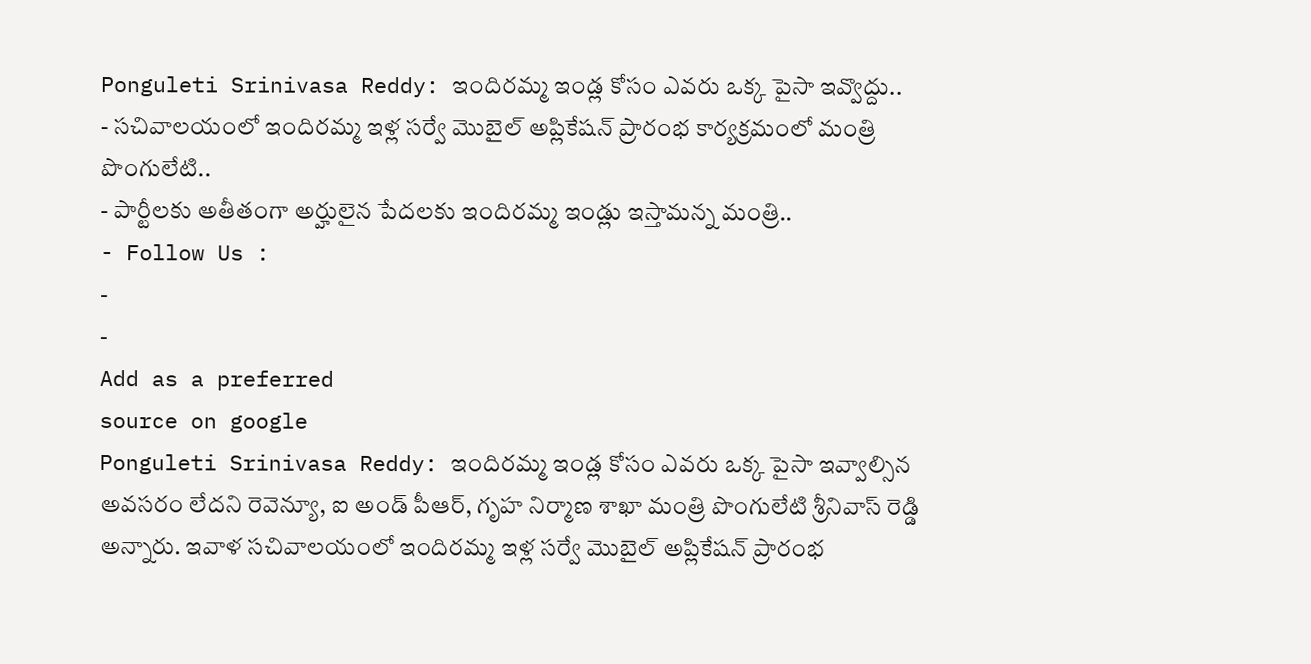Ponguleti Srinivasa Reddy: ఇందిరమ్మ ఇండ్ల కోసం ఎవరు ఒక్క పైసా ఇవ్వొద్దు..
- సచివాలయంలో ఇందిరమ్మ ఇళ్ల సర్వే మొబైల్ అప్లికేషన్ ప్రారంభ కార్యక్రమంలో మంత్రి పొంగులేటి..
- పార్టీలకు అతీతంగా అర్హులైన పేదలకు ఇందిరమ్మ ఇండ్లు ఇస్తామన్న మంత్రి..
- Follow Us :
-
-
Add as a preferred
source on google
Ponguleti Srinivasa Reddy: ఇందిరమ్మ ఇండ్ల కోసం ఎవరు ఒక్క పైసా ఇవ్వాల్సిన అవసరం లేదని రెవెన్యూ, ఐ అండ్ పీఆర్, గృహ నిర్మాణ శాఖా మంత్రి పొంగులేటి శ్రీనివాస్ రెడ్డి అన్నారు. ఇవాళ సచివాలయంలో ఇందిరమ్మ ఇళ్ల సర్వే మొబైల్ అప్లికేషన్ ప్రారంభ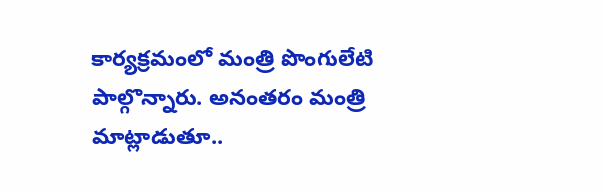కార్యక్రమంలో మంత్రి పొంగులేటి పాల్గొన్నారు. అనంతరం మంత్రి మాట్లాడుతూ..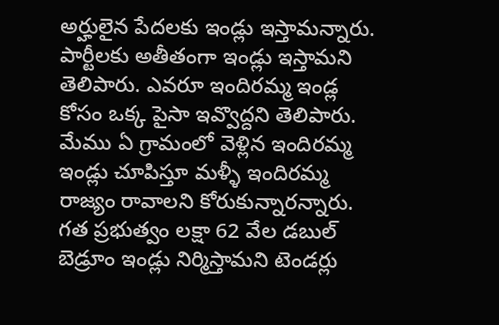అర్హులైన పేదలకు ఇండ్లు ఇస్తామన్నారు. పార్టీలకు అతీతంగా ఇండ్లు ఇస్తామని తెలిపారు. ఎవరూ ఇందిరమ్మ ఇండ్ల కోసం ఒక్క పైసా ఇవ్వొద్దని తెలిపారు. మేము ఏ గ్రామంలో వెళ్లిన ఇందిరమ్మ ఇండ్లు చూపిస్తూ మళ్ళీ ఇందిరమ్మ రాజ్యం రావాలని కోరుకున్నారన్నారు. గత ప్రభుత్వం లక్షా 62 వేల డబుల్ బెడ్రూం ఇండ్లు నిర్మిస్తామని టెండర్లు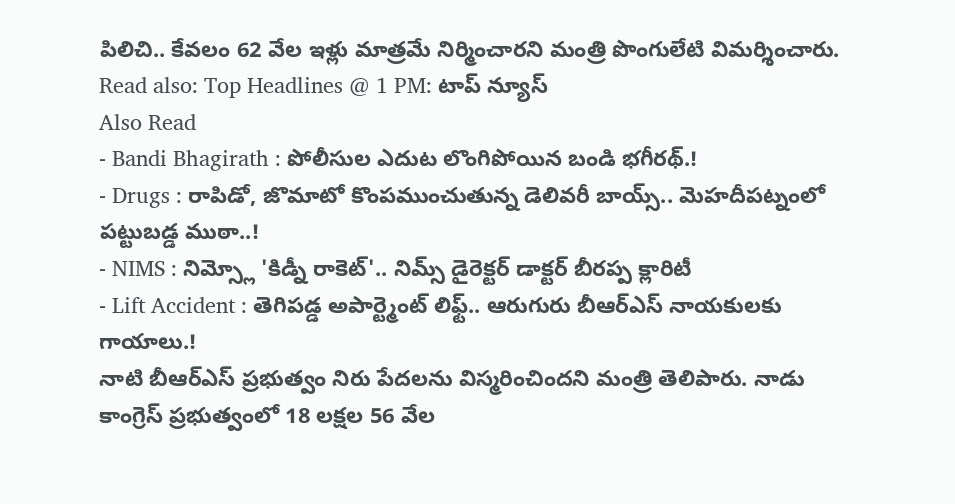పిలిచి.. కేవలం 62 వేల ఇళ్లు మాత్రమే నిర్మించారని మంత్రి పొంగులేటి విమర్శించారు.
Read also: Top Headlines @ 1 PM: టాప్ న్యూస్
Also Read
- Bandi Bhagirath : పోలీసుల ఎదుట లొంగిపోయిన బండి భగీరథ్.!
- Drugs : రాపిడో, జొమాటో కొంపముంచుతున్న డెలివరీ బాయ్స్.. మెహదీపట్నంలో పట్టుబడ్డ ముఠా..!
- NIMS : నిమ్స్లో 'కిడ్నీ రాకెట్'.. నిమ్స్ డైరెక్టర్ డాక్టర్ బీరప్ప క్లారిటీ
- Lift Accident : తెగిపడ్డ అపార్ట్మెంట్ లిఫ్ట్.. ఆరుగురు బీఆర్ఎస్ నాయకులకు గాయాలు.!
నాటి బీఆర్ఎస్ ప్రభుత్వం నిరు పేదలను విస్మరించిందని మంత్రి తెలిపారు. నాడు కాంగ్రెస్ ప్రభుత్వంలో 18 లక్షల 56 వేల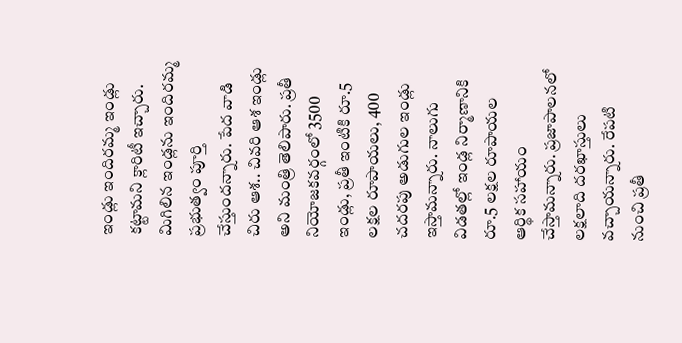ఇండ్లు ఇందిరమ్మ ఇండ్లు కట్టామని క్లారిటీ ఇచ్చారు. మిగిలిన ఇండ్లను ఇందిరమ్మ ప్రభుత్వం పూర్తి చేస్తుందన్నారు. పేద వాడి చిరు ఆశ.. చివరి ఆశ ఇండ్లు అని మంత్రి తెలిపారు. ప్రతీ నియోజకవర్గంలో 3500 ఇండ్లు, ప్రతీ ఇంటికి రూ.5 లక్షల రూపాయలు, 400 చదరపు అడుగుల ఇండ్లు ఇస్తామన్నారు. నాలుగు విడతల్లో ఇండ్ల నిర్మాణానికి రూ.5 లక్షల రూపాయల ఆర్థిక సహాయం చేస్తామన్నారు. ప్రజాపాలనలో లక్షలాది దరఖాస్తులు వచ్చాయన్నారు. రేపటి నుంచి ప్రతీ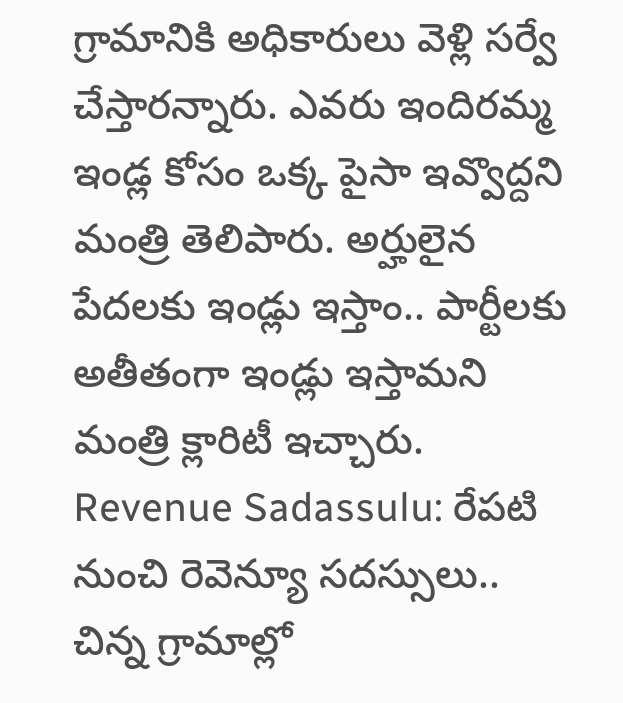గ్రామానికి అధికారులు వెళ్లి సర్వే చేస్తారన్నారు. ఎవరు ఇందిరమ్మ ఇండ్ల కోసం ఒక్క పైసా ఇవ్వొద్దని మంత్రి తెలిపారు. అర్హులైన పేదలకు ఇండ్లు ఇస్తాం.. పార్టీలకు అతీతంగా ఇండ్లు ఇస్తామని మంత్రి క్లారిటీ ఇచ్చారు.
Revenue Sadassulu: రేపటి నుంచి రెవెన్యూ సదస్సులు.. చిన్న గ్రామాల్లో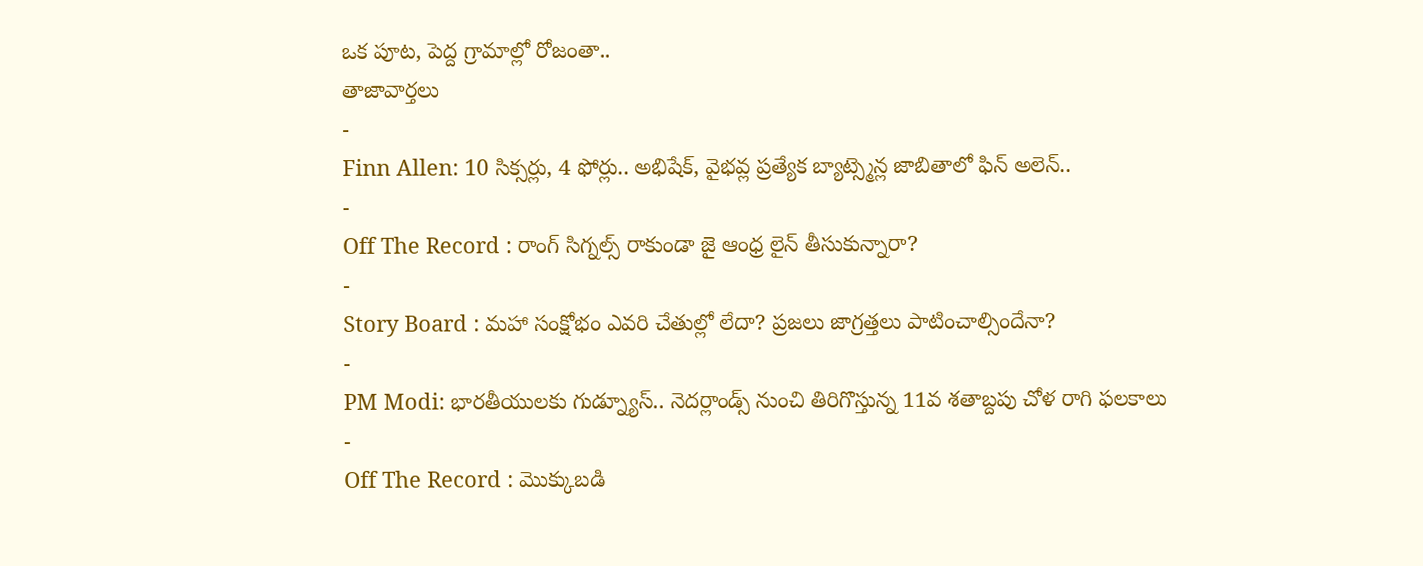ఒక పూట, పెద్ద గ్రామాల్లో రోజంతా..
తాజావార్తలు
-
Finn Allen: 10 సిక్సర్లు, 4 ఫోర్లు.. అభిషేక్, వైభవ్ల ప్రత్యేక బ్యాట్స్మెన్ల జాబితాలో ఫిన్ అలెన్..
-
Off The Record : రాంగ్ సిగ్నల్స్ రాకుండా జై ఆంధ్ర లైన్ తీసుకున్నారా?
-
Story Board : మహా సంక్షోభం ఎవరి చేతుల్లో లేదా? ప్రజలు జాగ్రత్తలు పాటించాల్సిందేనా?
-
PM Modi: భారతీయులకు గుడ్న్యూస్.. నెదర్లాండ్స్ నుంచి తిరిగొస్తున్న 11వ శతాబ్దపు చోళ రాగి ఫలకాలు
-
Off The Record : మొక్కుబడి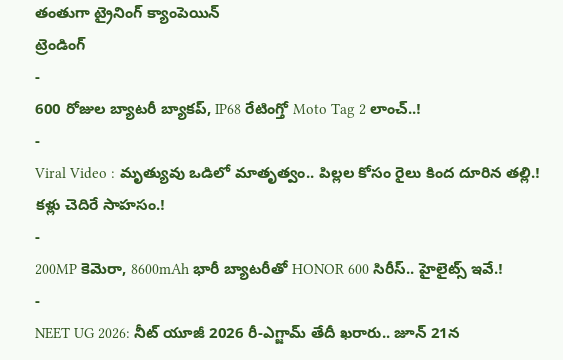తంతుగా ట్రైనింగ్ క్యాంపెయిన్
ట్రెండింగ్
-
600 రోజుల బ్యాటరీ బ్యాకప్, IP68 రేటింగ్తో Moto Tag 2 లాంచ్..!
-
Viral Video : మృత్యువు ఒడిలో మాతృత్వం.. పిల్లల కోసం రైలు కింద దూరిన తల్లి.! కళ్లు చెదిరే సాహసం.!
-
200MP కెమెరా, 8600mAh భారీ బ్యాటరీతో HONOR 600 సిరీస్.. హైలైట్స్ ఇవే.!
-
NEET UG 2026: నీట్ యూజీ 2026 రీ-ఎగ్జామ్ తేదీ ఖరారు.. జూన్ 21న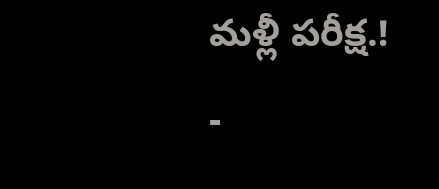మళ్లీ పరీక్ష.!
-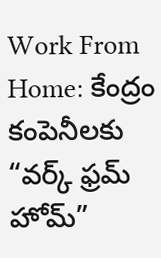Work From Home: కేంద్రం కంపెనీలకు “వర్క్ ఫ్రమ్ హోమ్”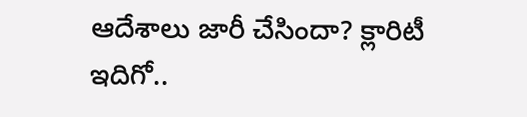ఆదేశాలు జారీ చేసిందా? క్లారిటీ ఇదిగో..